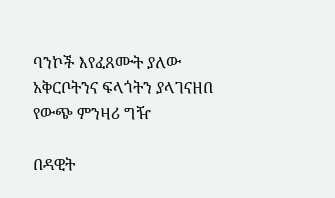ባንኮች እየፈጸሙት ያለው አቅርቦትንና ፍላጎትን ያላገናዘበ የውጭ ምንዛሪ ግዥ

በዳዊት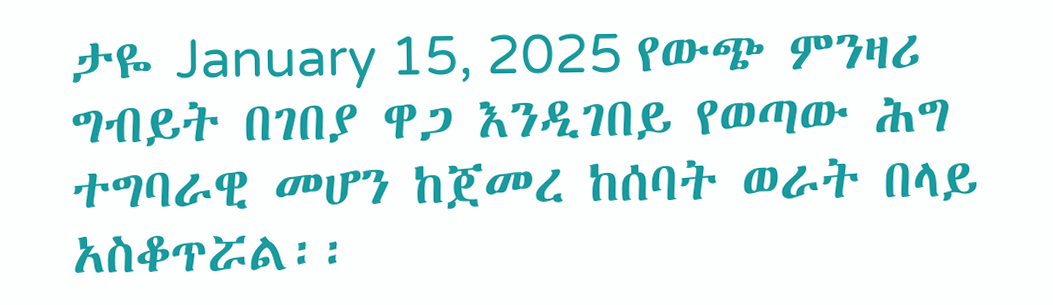ታዬ January 15, 2025 የውጭ ምንዛሪ ግብይት በገበያ ዋጋ እንዲገበይ የወጣው ሕግ ተግባራዊ መሆን ከጀመረ ከሰባት ወራት በላይ አስቆጥሯል፡፡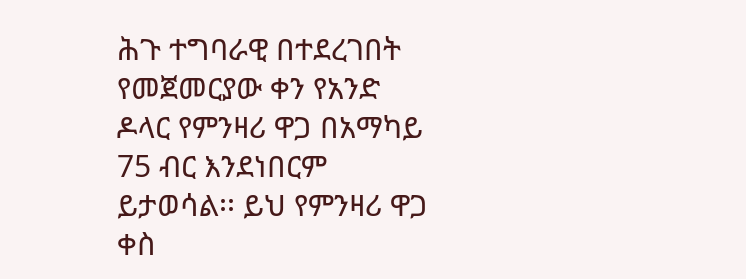ሕጉ ተግባራዊ በተደረገበት የመጀመርያው ቀን የአንድ ዶላር የምንዛሪ ዋጋ በአማካይ 75 ብር እንደነበርም ይታወሳል፡፡ ይህ የምንዛሪ ዋጋ ቀስ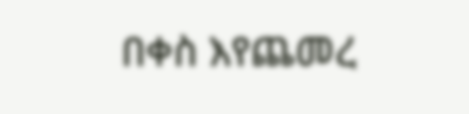በቀስ እየጨመረ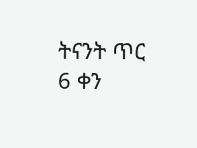ትናንት ጥር 6 ቀን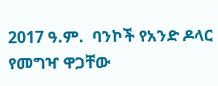2017 ዓ.ም.  ባንኮች የአንድ ዶላር የመግዣ ዋጋቸው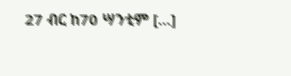27 ብር ከ70 ሣንቲም […]